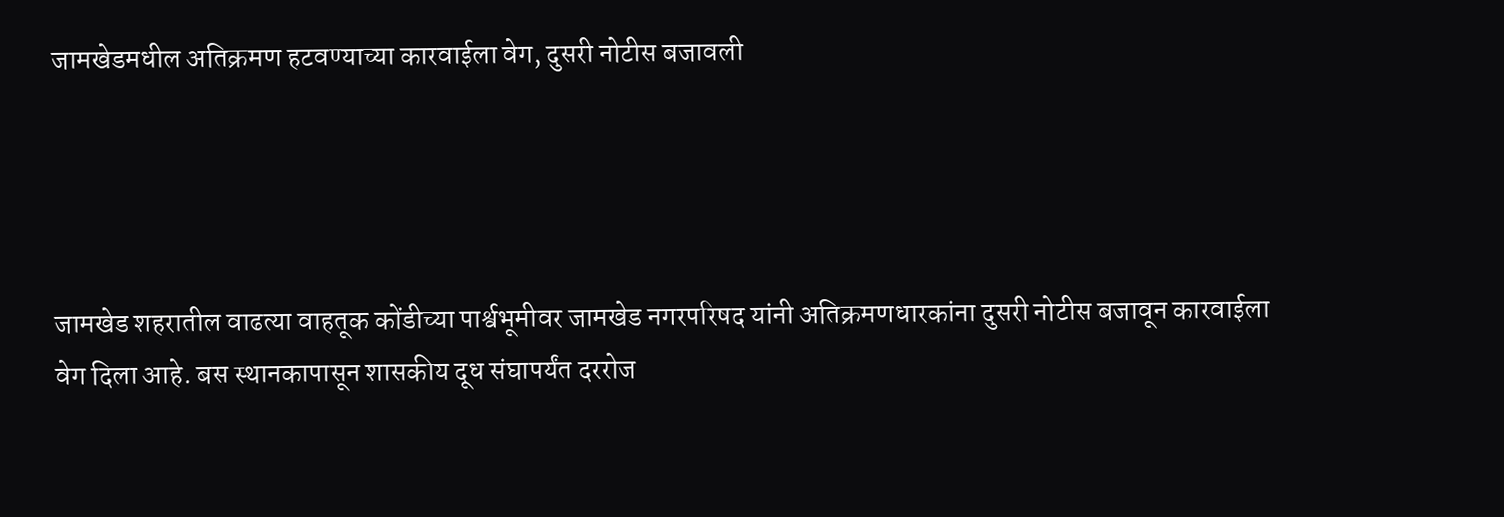जामखेडमधील अतिक्रमण हटवण्याच्या कारवाईला वेग, दुसरी नोटीस बजावली




जामखेड शहरातील वाढत्या वाहतूक कोंडीच्या पार्श्वभूमीवर जामखेड नगरपरिषद यांनी अतिक्रमणधारकांना दुसरी नोटीस बजावून कारवाईला वेग दिला आहे. बस स्थानकापासून शासकीय दूध संघापर्यंत दररोज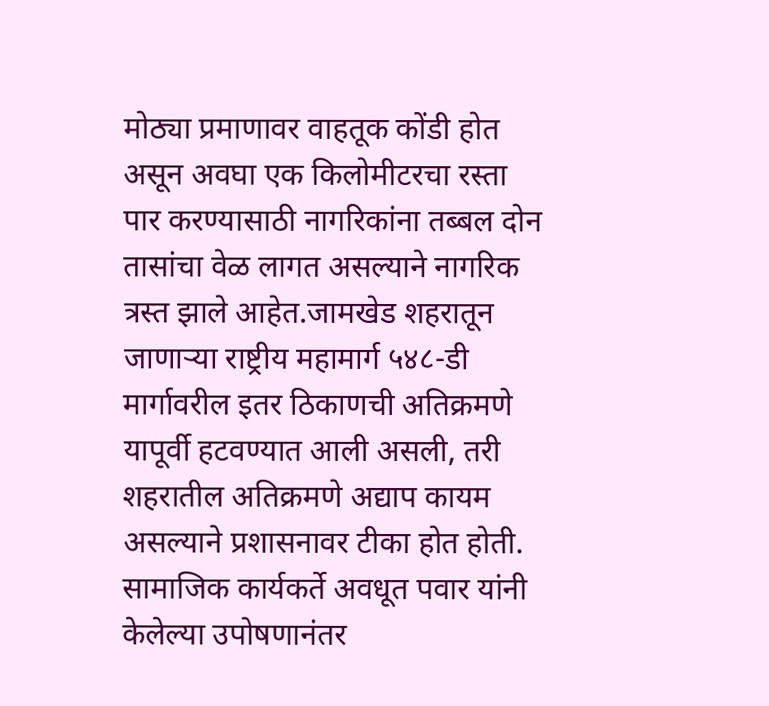मोठ्या प्रमाणावर वाहतूक कोंडी होत असून अवघा एक किलोमीटरचा रस्ता पार करण्यासाठी नागरिकांना तब्बल दोन तासांचा वेळ लागत असल्याने नागरिक त्रस्त झाले आहेत.जामखेड शहरातून जाणाऱ्या राष्ट्रीय महामार्ग ५४८-डी मार्गावरील इतर ठिकाणची अतिक्रमणे यापूर्वी हटवण्यात आली असली, तरी शहरातील अतिक्रमणे अद्याप कायम असल्याने प्रशासनावर टीका होत होती. सामाजिक कार्यकर्ते अवधूत पवार यांनी केलेल्या उपोषणानंतर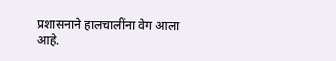प्रशासनाने हालचालींना वेग आला आहे.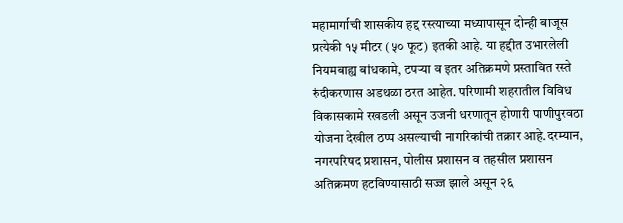महामार्गाची शासकीय हद्द रस्त्याच्या मध्यापासून दोन्ही बाजूस प्रत्येकी १५ मीटर (५० फूट) इतकी आहे. या हद्दीत उभारलेली नियमबाह्य बांधकामे, टपऱ्या व इतर अतिक्रमणे प्रस्तावित रस्ते रुंदीकरणास अडथळा ठरत आहेत. परिणामी शहरातील विविध विकासकामे रखडली असून उजनी धरणातून होणारी पाणीपुरवठा योजना देखील ठप्प असल्याची नागरिकांची तक्रार आहे.दरम्यान, नगरपरिषद प्रशासन, पोलीस प्रशासन व तहसील प्रशासन अतिक्रमण हटविण्यासाठी सज्ज झाले असून २६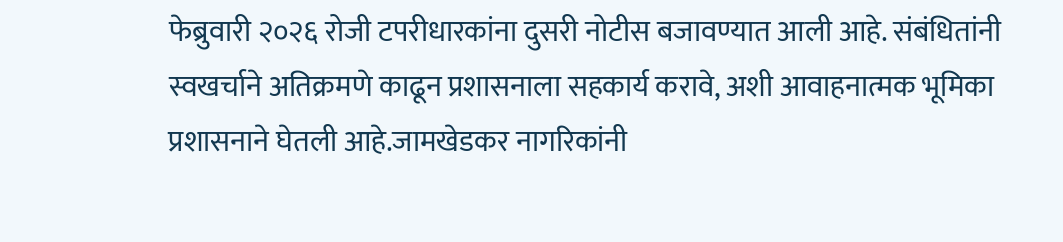फेब्रुवारी २०२६ रोजी टपरीधारकांना दुसरी नोटीस बजावण्यात आली आहे. संबंधितांनी स्वखर्चाने अतिक्रमणे काढून प्रशासनाला सहकार्य करावे, अशी आवाहनात्मक भूमिका प्रशासनाने घेतली आहे.जामखेडकर नागरिकांनी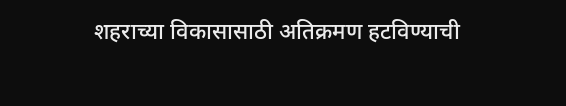शहराच्या विकासासाठी अतिक्रमण हटविण्याची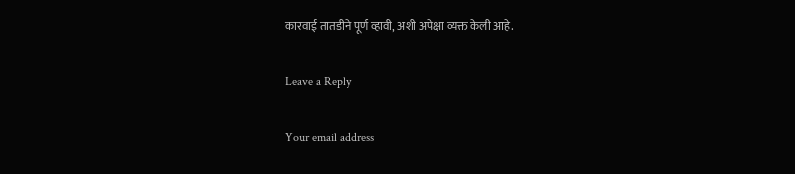कारवाई तातडीने पूर्ण व्हावी, अशी अपेक्षा व्यक्त केली आहे.

Leave a Reply

Your email address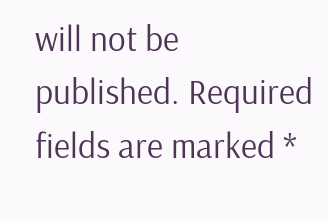will not be published. Required fields are marked *